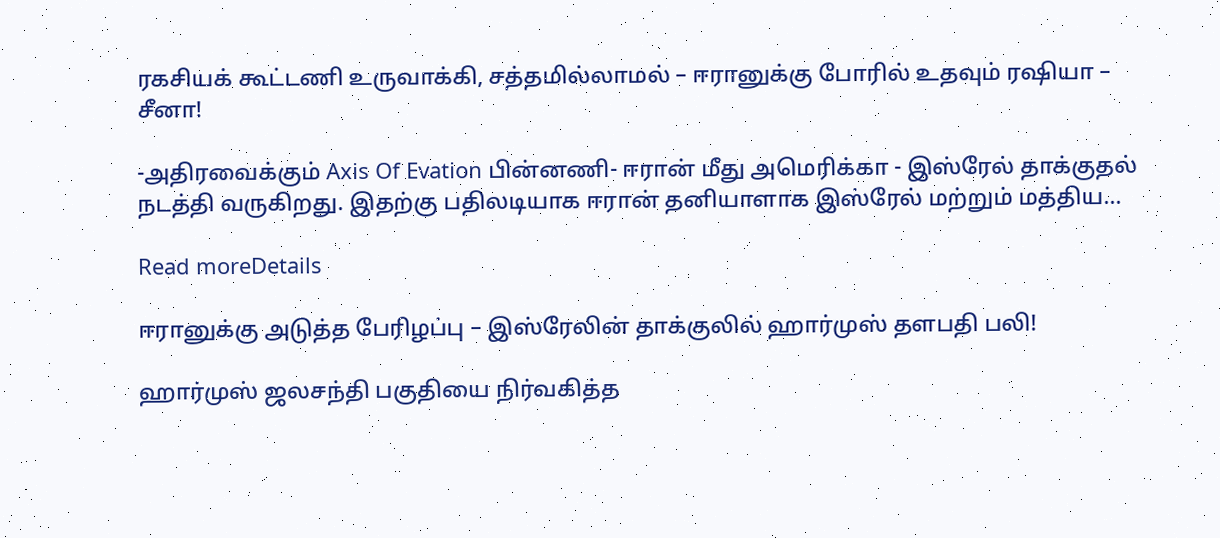ரகசியக் கூட்டணி உருவாக்கி, சத்தமில்லாமல் – ஈரானுக்கு போரில் உதவும் ரஷியா – சீனா!

-அதிரவைக்கும் Axis Of Evation பின்னணி- ஈரான் மீது அமெரிக்கா - இஸ்ரேல் தாக்குதல் நடத்தி வருகிறது. இதற்கு பதிலடியாக ஈரான் தனியாளாக இஸ்ரேல் மற்றும் மத்திய...

Read moreDetails

ஈரானுக்கு அடுத்த பேரிழப்பு – இஸ்ரேலின் தாக்குலில் ஹார்முஸ் தளபதி பலி!

ஹார்முஸ் ஜலசந்தி பகுதியை நிர்வகித்த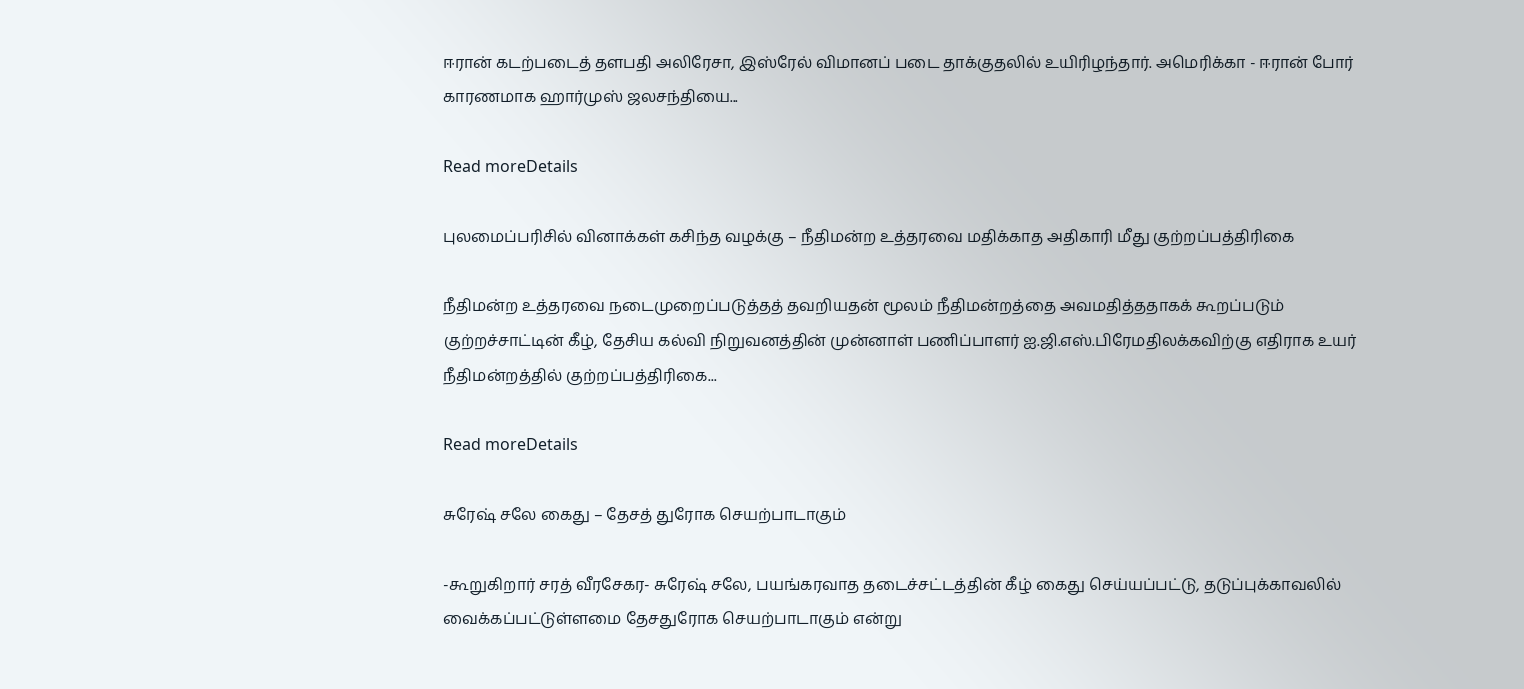ஈரான் கடற்படைத் தளபதி அலிரேசா, இஸ்ரேல் விமானப் படை தாக்குதலில் உயிரிழந்தார். அமெரிக்கா - ஈரான் போர் காரணமாக ஹார்முஸ் ஜலசந்தியை...

Read moreDetails

புலமைப்பரிசில் வினாக்கள் கசிந்த வழக்கு – நீதிமன்ற உத்தரவை மதிக்காத அதிகாரி மீது குற்றப்பத்திரிகை

நீதிமன்ற உத்தரவை நடைமுறைப்படுத்தத் தவறியதன் மூலம் நீதிமன்றத்தை அவமதித்ததாகக் கூறப்படும் குற்றச்சாட்டின் கீழ், தேசிய கல்வி நிறுவனத்தின் முன்னாள் பணிப்பாளர் ஐ.ஜி.எஸ்.பிரேமதிலக்கவிற்கு எதிராக உயர் நீதிமன்றத்தில் குற்றப்பத்திரிகை...

Read moreDetails

சுரேஷ் சலே கைது – தேசத் துரோக செயற்பாடாகும்

-கூறுகிறார் சரத் வீரசேகர- சுரேஷ் சலே, பயங்கரவாத தடைச்சட்டத்தின் கீழ் கைது செய்யப்பட்டு, தடுப்புக்காவலில் வைக்கப்பட்டுள்ளமை தேசதுரோக செயற்பாடாகும் என்று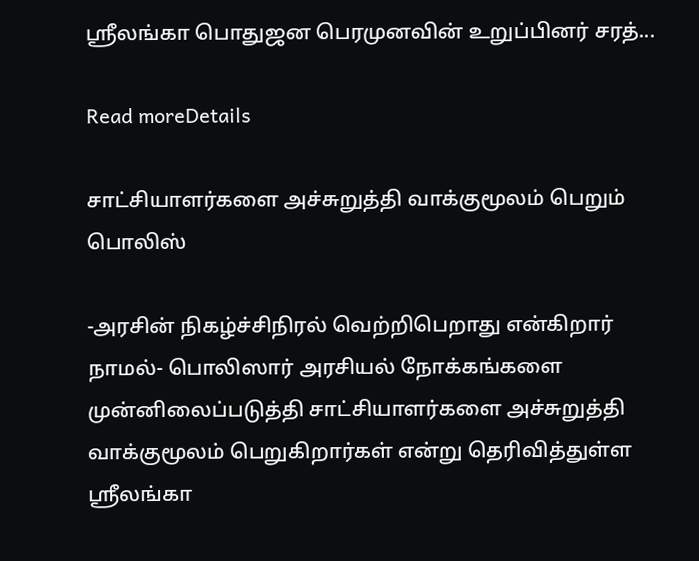ஸ்ரீலங்கா பொதுஜன பெரமுனவின் உறுப்பினர் சரத்...

Read moreDetails

சாட்சியாளர்களை அச்சுறுத்தி வாக்குமூலம் பெறும் பொலிஸ்

-அரசின் நிகழ்ச்சிநிரல் வெற்றிபெறாது என்கிறார் நாமல்- பொலிஸார் அரசியல் நோக்கங்களை முன்னிலைப்படுத்தி சாட்சியாளர்களை அச்சுறுத்தி வாக்குமூலம் பெறுகிறார்கள் என்று தெரிவித்துள்ள ஸ்ரீலங்கா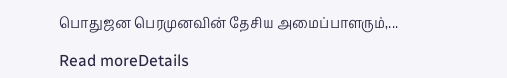பொதுஜன பெரமுனவின் தேசிய அமைப்பாளரும்,...

Read moreDetails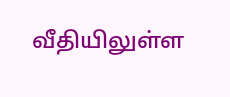வீதியிலுள்ள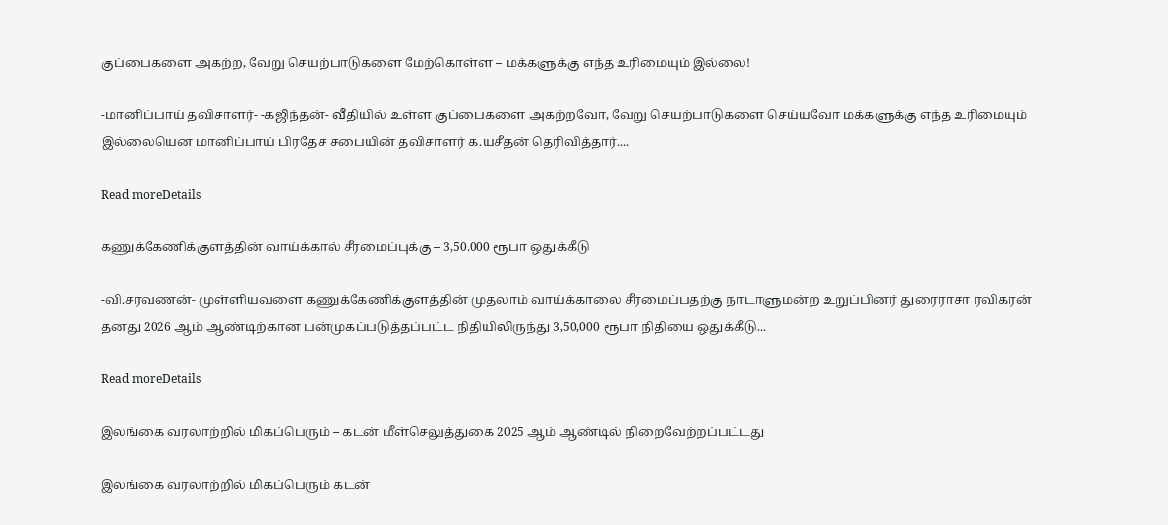குப்பைகளை அகற்ற, வேறு செயற்பாடுகளை மேற்கொள்ள – மக்களுக்கு எந்த உரிமையும் இல்லை!

-மானிப்பாய் தவிசாளர்- -கஜிந்தன்- வீதியில் உள்ள குப்பைகளை அகற்றவோ, வேறு செயற்பாடுகளை செய்யவோ மக்களுக்கு எந்த உரிமையும் இல்லையென மானிப்பாய் பிரதேச சபையின் தவிசாளர் க.யசீதன் தெரிவித்தார்....

Read moreDetails

கணுக்கேணிக்குளத்தின் வாய்க்கால் சீரமைப்புக்கு – 3,50.000 ரூபா ஒதுக்கீடு

-வி.சரவணன்- முள்ளியவளை கணுக்கேணிக்குளத்தின் முதலாம் வாய்க்காலை சீரமைப்பதற்கு நாடாளுமன்ற உறுப்பினர் துரைராசா ரவிகரன் தனது 2026 ஆம் ஆண்டிற்கான பன்முகப்படுத்தப்பட்ட நிதியிலிருந்து 3,50,000 ரூபா நிதியை ஒதுக்கீடு...

Read moreDetails

இலங்கை வரலாற்றில் மிகப்பெரும் – கடன் மீள்செலுத்துகை 2025 ஆம் ஆண்டில் நிறைவேற்றப்பட்டது

இலங்கை வரலாற்றில் மிகப்பெரும் கடன்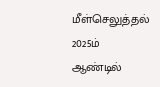மீள்செலுத்தல் 2025ம் ஆண்டில்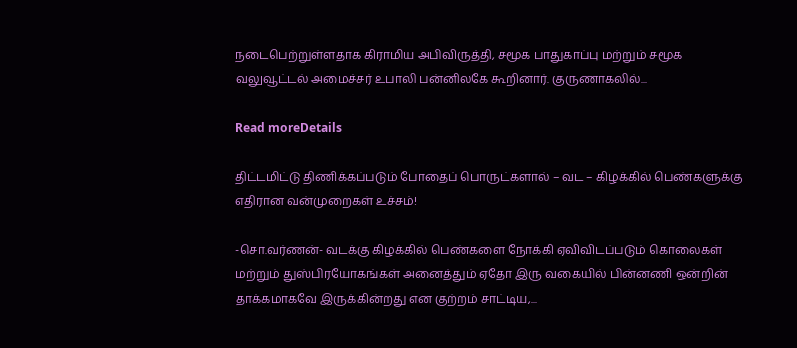நடைபெற்றுள்ளதாக கிராமிய அபிவிருத்தி, சமூக பாதுகாப்பு மற்றும் சமூக வலுவூட்டல் அமைச்சர் உபாலி பன்னிலகே கூறினார். குருணாகலில்...

Read moreDetails

திட்டமிட்டு திணிக்கப்படும் போதைப் பொருட்களால் – வட – கிழக்கில் பெண்களுக்கு எதிரான வன்முறைகள் உச்சம்!

-சொ.வர்ணன்- வடக்கு கிழக்கில் பெண்களை நோக்கி ஏவிவிடப்படும் கொலைகள் மற்றும் துஸ்பிரயோகங்கள் அனைத்தும் ஏதோ இரு வகையில் பின்னணி ஒன்றின் தாக்கமாகவே இருக்கின்றது என குற்றம் சாட்டிய,...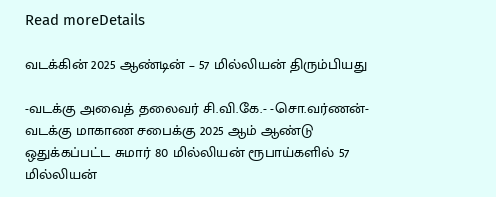Read moreDetails

வடக்கின் 2025 ஆண்டின் – 57 மில்லியன் திரும்பியது

-வடக்கு அவைத் தலைவர் சி.வி.கே.- -சொ.வர்ணன்- வடக்கு மாகாண சபைக்கு 2025 ஆம் ஆண்டு ஒதுக்கப்பட்ட சுமார் 80 மில்லியன் ரூபாய்களில் 57 மில்லியன்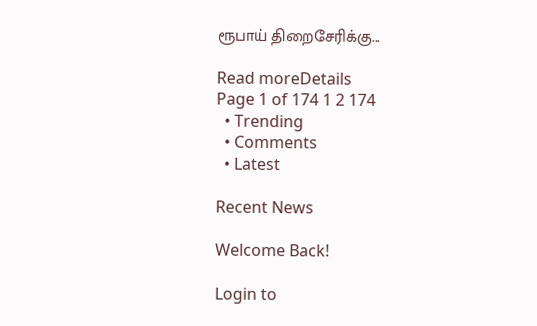ரூபாய் திறைசேரிக்கு...

Read moreDetails
Page 1 of 174 1 2 174
  • Trending
  • Comments
  • Latest

Recent News

Welcome Back!

Login to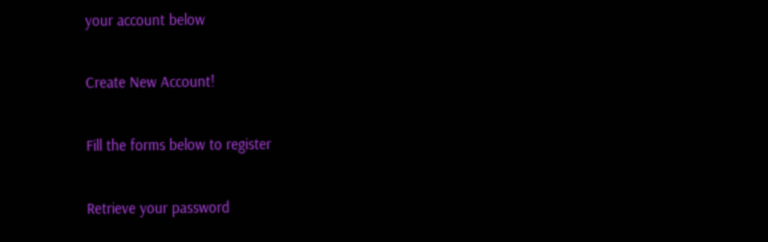your account below

Create New Account!

Fill the forms below to register

Retrieve your password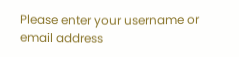Please enter your username or email address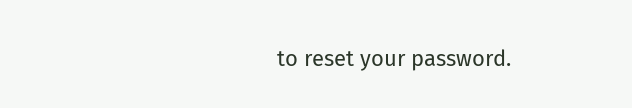to reset your password.